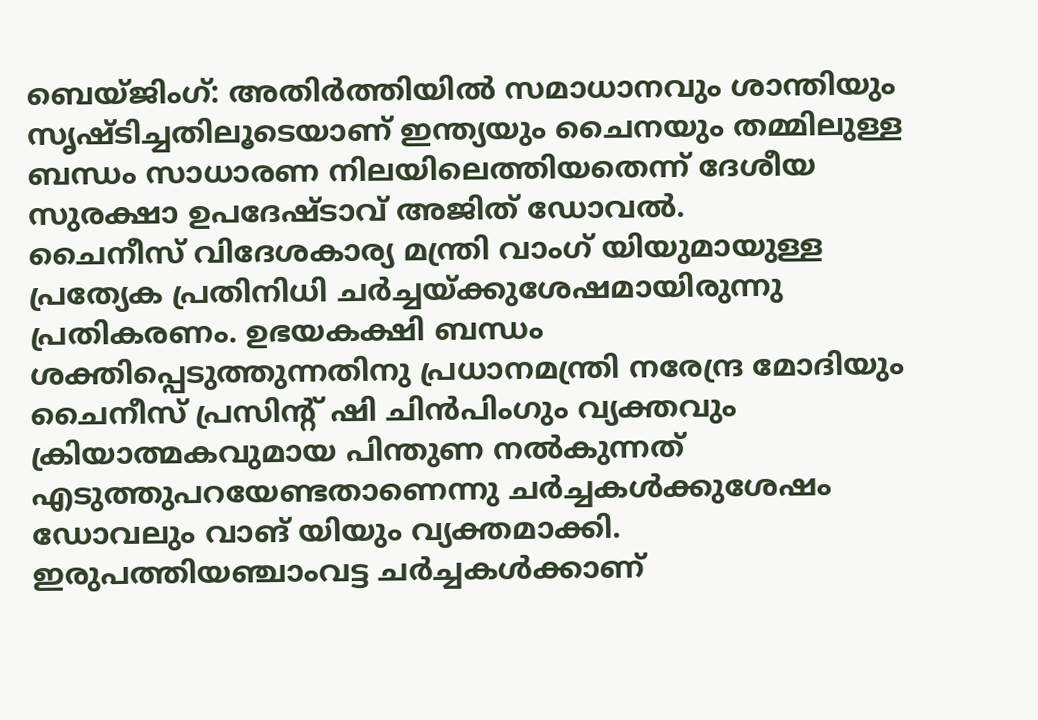ബെയ്ജിംഗ്: അതിർത്തിയിൽ സമാധാനവും ശാന്തിയും സൃഷ്ടിച്ചതിലൂടെയാണ് ഇന്ത്യയും ചൈനയും തമ്മിലുള്ള ബന്ധം സാധാരണ നിലയിലെത്തിയതെന്ന് ദേശീയ സുരക്ഷാ ഉപദേഷ്ടാവ് അജിത് ഡോവൽ.
ചൈനീസ് വിദേശകാര്യ മന്ത്രി വാംഗ് യിയുമായുള്ള പ്രത്യേക പ്രതിനിധി ചർച്ചയ്ക്കുശേഷമായിരുന്നു പ്രതികരണം. ഉഭയകക്ഷി ബന്ധം ശക്തിപ്പെടുത്തുന്നതിനു പ്രധാനമന്ത്രി നരേന്ദ്ര മോദിയും ചൈനീസ് പ്രസിന്റ് ഷി ചിൻപിംഗും വ്യക്തവും ക്രിയാത്മകവുമായ പിന്തുണ നൽകുന്നത് എടുത്തുപറയേണ്ടതാണെന്നു ചർച്ചകൾക്കുശേഷം ഡോവലും വാങ് യിയും വ്യക്തമാക്കി.
ഇരുപത്തിയഞ്ചാംവട്ട ചർച്ചകൾക്കാണ്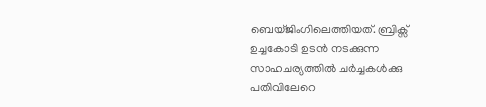ബെയ്ജിംഗിലെത്തിയത്. ബ്രിക്സ് ഉച്ചകോടി ഉടൻ നടക്കുന്ന സാഹചര്യത്തിൽ ചർച്ചകൾക്കു പതിവിലേറെ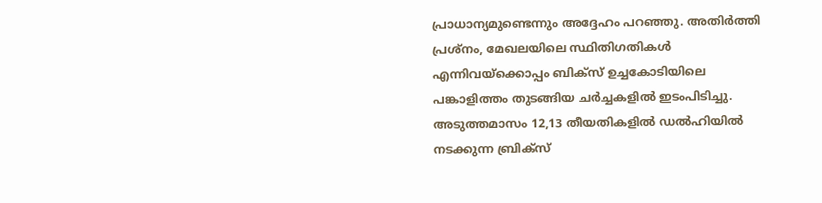പ്രാധാന്യമുണ്ടെന്നും അദ്ദേഹം പറഞ്ഞു. അതിർത്തി പ്രശ്നം, മേഖലയിലെ സ്ഥിതിഗതികൾ എന്നിവയ്ക്കൊപ്പം ബിക്സ് ഉച്ചകോടിയിലെ പങ്കാളിത്തം തുടങ്ങിയ ചർച്ചകളിൽ ഇടംപിടിച്ചു.
അടുത്തമാസം 12,13 തീയതികളിൽ ഡൽഹിയിൽ നടക്കുന്ന ബ്രിക്സ്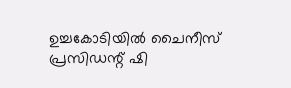ഉച്ചകോടിയിൽ ചൈനീസ് പ്രസിഡന്റ് ഷി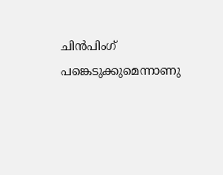ചിൻപിംഗ് പങ്കെടുക്കുമെന്നാണു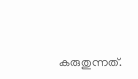കരുതുന്നത്.